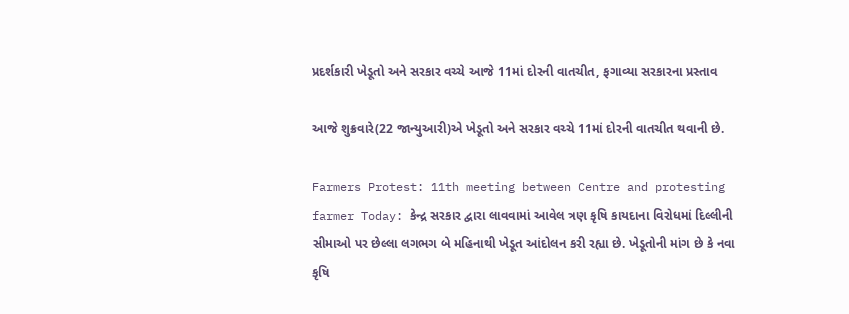પ્રદર્શકારી ખેડૂતો અને સરકાર વચ્ચે આજે 11માં દોરની વાતચીત, ફગાવ્યા સરકારના પ્રસ્તાવ

આજે શુક્રવારે(22 જાન્યુઆરી)એ ખેડૂતો અને સરકાર વચ્ચે 11માં દોરની વાતચીત થવાની છે.

Farmers Protest: 11th meeting between Centre and protesting farmer Today: કેન્દ્ર સરકાર દ્વારા લાવવામાં આવેલ ત્રણ કૃષિ કાયદાના વિરોધમાં દિલ્લીની સીમાઓ પર છેલ્લા લગભગ બે મહિનાથી ખેડૂત આંદોલન કરી રહ્યા છે. ખેડૂતોની માંગ છે કે નવા કૃષિ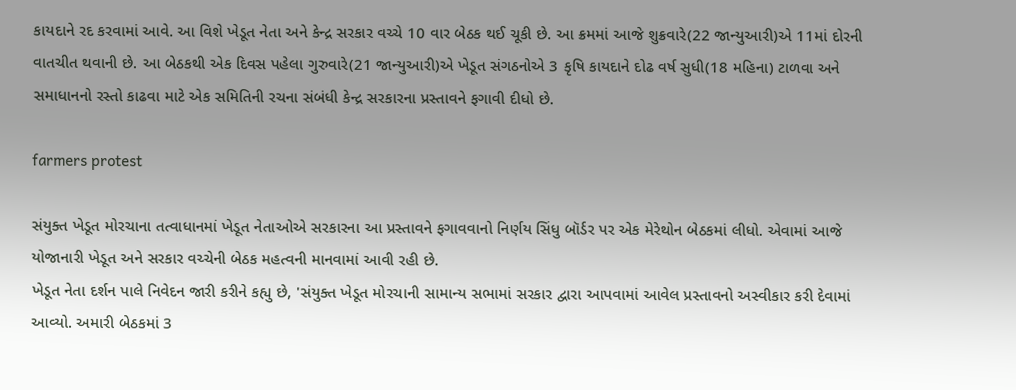કાયદાને રદ કરવામાં આવે. આ વિશે ખેડૂત નેતા અને કેન્દ્ર સરકાર વચ્ચે 10 વાર બેઠક થઈ ચૂકી છે. આ ક્રમમાં આજે શુક્રવારે(22 જાન્યુઆરી)એ 11માં દોરની વાતચીત થવાની છે. આ બેઠકથી એક દિવસ પહેલા ગુરુવારે(21 જાન્યુઆરી)એ ખેડૂત સંગઠનોએ 3 કૃષિ કાયદાને દોઢ વર્ષ સુધી(18 મહિના) ટાળવા અને સમાધાનનો રસ્તો કાઢવા માટે એક સમિતિની રચના સંબંધી કેન્દ્ર સરકારના પ્રસ્તાવને ફગાવી દીધો છે.

farmers protest

સંયુક્ત ખેડૂત મોરચાના તત્વાધાનમાં ખેડૂત નેતાઓએ સરકારના આ પ્રસ્તાવને ફગાવવાનો નિર્ણય સિંધુ બૉર્ડર પર એક મેરેથોન બેઠકમાં લીધો. એવામાં આજે યોજાનારી ખેડૂત અને સરકાર વચ્ચેની બેઠક મહત્વની માનવામાં આવી રહી છે.
ખેડૂત નેતા દર્શન પાલે નિવેદન જારી કરીને કહ્યુ છે, 'સંયુક્ત ખેડૂત મોરચાની સામાન્ય સભામાં સરકાર દ્વારા આપવામાં આવેલ પ્રસ્તાવનો અસ્વીકાર કરી દેવામાં આવ્યો. અમારી બેઠકમાં 3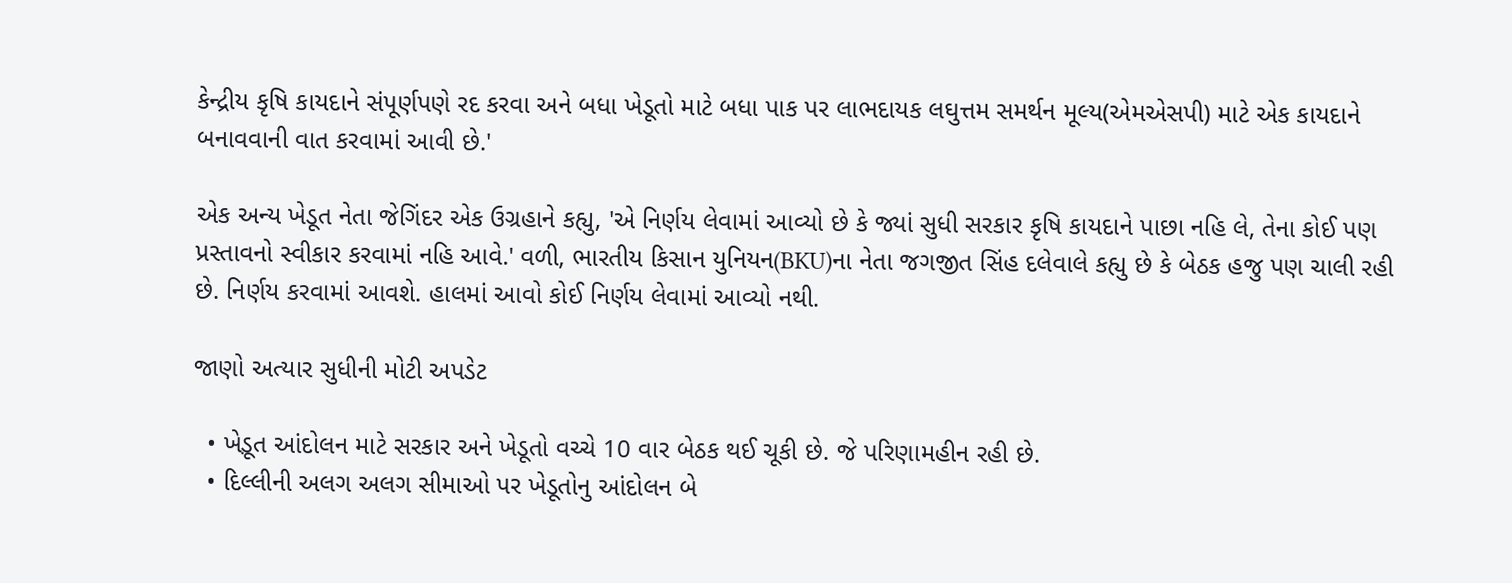કેન્દ્રીય કૃષિ કાયદાને સંપૂર્ણપણે રદ કરવા અને બધા ખેડૂતો માટે બધા પાક પર લાભદાયક લઘુત્તમ સમર્થન મૂલ્ય(એમએસપી) માટે એક કાયદાને બનાવવાની વાત કરવામાં આવી છે.'

એક અન્ય ખેડૂત નેતા જેગિંદર એક ઉગ્રહાને કહ્યુ, 'એ નિર્ણય લેવામાં આવ્યો છે કે જ્યાં સુધી સરકાર કૃષિ કાયદાને પાછા નહિ લે, તેના કોઈ પણ પ્રસ્તાવનો સ્વીકાર કરવામાં નહિ આવે.' વળી, ભારતીય કિસાન યુનિયન(BKU)ના નેતા જગજીત સિંહ દલેવાલે કહ્યુ છે કે બેઠક હજુ પણ ચાલી રહી છે. નિર્ણય કરવામાં આવશે. હાલમાં આવો કોઈ નિર્ણય લેવામાં આવ્યો નથી.

જાણો અત્યાર સુધીની મોટી અપડેટ

  • ખેડ઼ૂત આંદોલન માટે સરકાર અને ખેડૂતો વચ્ચે 10 વાર બેઠક થઈ ચૂકી છે. જે પરિણામહીન રહી છે.
  • દિલ્લીની અલગ અલગ સીમાઓ પર ખેડૂતોનુ આંદોલન બે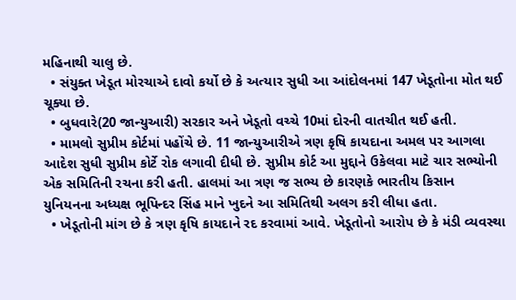મહિનાથી ચાલુ છે.
  • સંયુક્ત ખેડૂત મોરચાએ દાવો કર્યો છે કે અત્યાર સુધી આ આંદોલનમાં 147 ખેડૂતોના મોત થઈ ચૂક્યા છે.
  • બુધવારે(20 જાન્યુઆરી) સરકાર અને ખેડૂતો વચ્ચે 10માં દોરની વાતચીત થઈ હતી.
  • મામલો સુપ્રીમ કોર્ટમાં પહોંચે છે. 11 જાન્યુઆરીએ ત્રણ કૃષિ કાયદાના અમલ પર આગલા આદેશ સુધી સુપ્રીમ કોર્ટે રોક લગાવી દીધી છે. સુપ્રીમ કોર્ટ આ મુદ્દાને ઉકેલવા માટે ચાર સભ્યોની એક સમિતિની રચના કરી હતી. હાલમાં આ ત્રણ જ સભ્ય છે કારણકે ભારતીય કિસાન યુનિયનના અધ્યક્ષ ભૂપિન્દર સિંહ માને ખુદને આ સમિતિથી અલગ કરી લીધા હતા.
  • ખેડૂતોની માંગ છે કે ત્રણ કૃષિ કાયદાને રદ કરવામાં આવે. ખેડૂતોનો આરોપ છે કે મંડી વ્યવસ્થા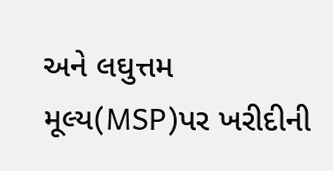અને લઘુત્તમ મૂલ્ય(MSP)પર ખરીદીની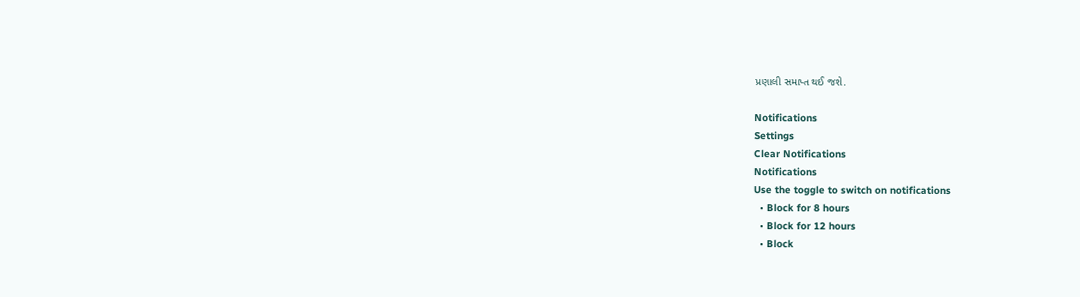પ્રણાલી સમાપ્ત થઈ જશે.

Notifications
Settings
Clear Notifications
Notifications
Use the toggle to switch on notifications
  • Block for 8 hours
  • Block for 12 hours
  • Block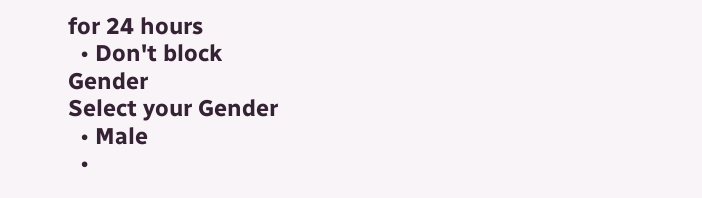for 24 hours
  • Don't block
Gender
Select your Gender
  • Male
  •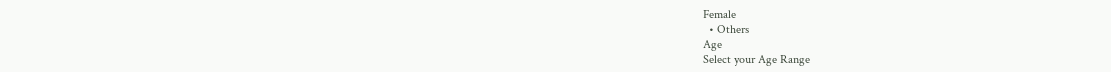Female
  • Others
Age
Select your Age Range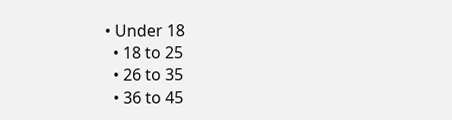• Under 18
  • 18 to 25
  • 26 to 35
  • 36 to 45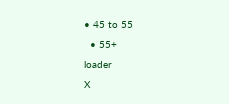• 45 to 55
  • 55+
loader
X